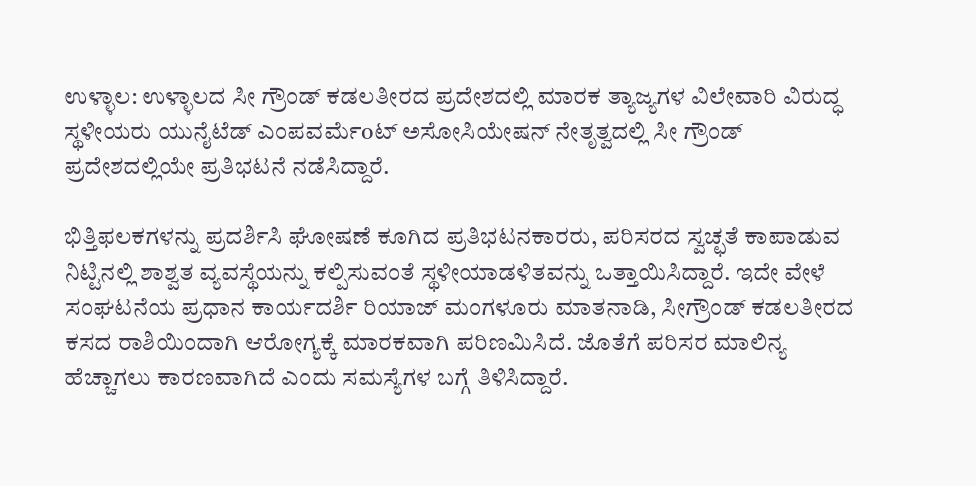ಉಳ್ಳಾಲ: ಉಳ್ಳಾಲದ ಸೀ ಗ್ರೌಂಡ್ ಕಡಲತೀರದ ಪ್ರದೇಶದಲ್ಲಿ ಮಾರಕ ತ್ಯಾಜ್ಯಗಳ ವಿಲೇವಾರಿ ವಿರುದ್ಧ ಸ್ಥಳೀಯರು ಯುನೈಟೆಡ್ ಎಂಪವರ್ಮೆoಟ್ ಅಸೋಸಿಯೇಷನ್ ನೇತೃತ್ವದಲ್ಲಿ ಸೀ ಗ್ರೌಂಡ್ ಪ್ರದೇಶದಲ್ಲಿಯೇ ಪ್ರತಿಭಟನೆ ನಡೆಸಿದ್ದಾರೆ.

ಭಿತ್ತಿಫಲಕಗಳನ್ನು ಪ್ರದರ್ಶಿಸಿ ಘೋಷಣೆ ಕೂಗಿದ ಪ್ರತಿಭಟನಕಾರರು, ಪರಿಸರದ ಸ್ವಚ್ಛತೆ ಕಾಪಾಡುವ ನಿಟ್ಟಿನಲ್ಲಿ ಶಾಶ್ವತ ವ್ಯವಸ್ಥೆಯನ್ನು ಕಲ್ಪಿಸುವಂತೆ ಸ್ಥಳೀಯಾಡಳಿತವನ್ನು ಒತ್ತಾಯಿಸಿದ್ದಾರೆ. ಇದೇ ವೇಳೆ ಸಂಘಟನೆಯ ಪ್ರಧಾನ ಕಾರ್ಯದರ್ಶಿ ರಿಯಾಜ್ ಮಂಗಳೂರು ಮಾತನಾಡಿ, ಸೀಗ್ರೌಂಡ್ ಕಡಲತೀರದ ಕಸದ ರಾಶಿಯಿಂದಾಗಿ ಆರೋಗ್ಯಕ್ಕೆ ಮಾರಕವಾಗಿ ಪರಿಣಮಿಸಿದೆ. ಜೊತೆಗೆ ಪರಿಸರ ಮಾಲಿನ್ಯ ಹೆಚ್ಚಾಗಲು ಕಾರಣವಾಗಿದೆ ಎಂದು ಸಮಸ್ಯೆಗಳ ಬಗ್ಗೆ ತಿಳಿಸಿದ್ದಾರೆ.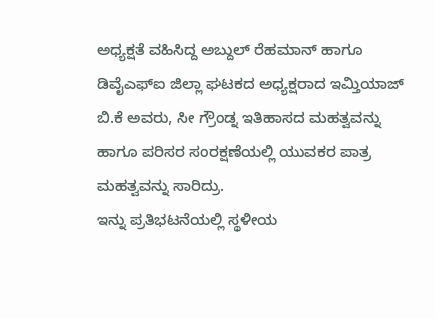ಅಧ್ಯಕ್ಷತೆ ವಹಿಸಿದ್ದ ಅಬ್ದುಲ್ ರೆಹಮಾನ್ ಹಾಗೂ ಡಿವೈಎಫ್ಐ ಜಿಲ್ಲಾ ಘಟಕದ ಅಧ್ಯಕ್ಷರಾದ ಇಮ್ತಿಯಾಜ್ ಬಿ.ಕೆ ಅವರು, ಸೀ ಗ್ರೌಂಡ್ನ ಇತಿಹಾಸದ ಮಹತ್ವವನ್ನು ಹಾಗೂ ಪರಿಸರ ಸಂರಕ್ಷಣೆಯಲ್ಲಿ ಯುವಕರ ಪಾತ್ರ ಮಹತ್ವವನ್ನು ಸಾರಿದ್ರು.
ಇನ್ನು ಪ್ರತಿಭಟನೆಯಲ್ಲಿ ಸ್ಥಳೀಯ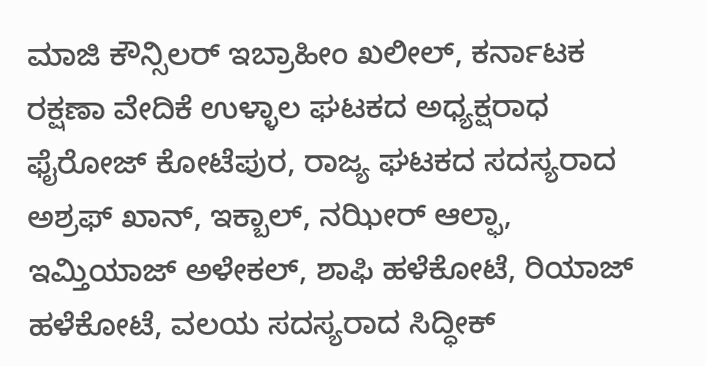ಮಾಜಿ ಕೌನ್ಸಿಲರ್ ಇಬ್ರಾಹೀಂ ಖಲೀಲ್, ಕರ್ನಾಟಕ ರಕ್ಷಣಾ ವೇದಿಕೆ ಉಳ್ಳಾಲ ಘಟಕದ ಅಧ್ಯಕ್ಷರಾಧ ಫೈರೋಜ್ ಕೋಟೆಪುರ, ರಾಜ್ಯ ಘಟಕದ ಸದಸ್ಯರಾದ ಅಶ್ರಫ್ ಖಾನ್, ಇಕ್ಬಾಲ್, ನಝೀರ್ ಆಲ್ಫಾ, ಇಮ್ತಿಯಾಜ್ ಅಳೇಕಲ್, ಶಾಫಿ ಹಳೆಕೋಟೆ, ರಿಯಾಜ್ ಹಳೆಕೋಟೆ, ವಲಯ ಸದಸ್ಯರಾದ ಸಿದ್ಧೀಕ್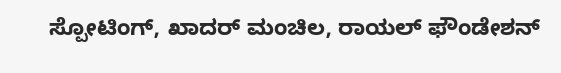ಸ್ಪೋಟಿಂಗ್, ಖಾದರ್ ಮಂಚಿಲ, ರಾಯಲ್ ಫೌಂಡೇಶನ್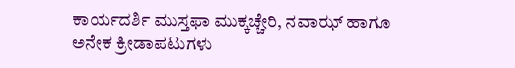ಕಾರ್ಯದರ್ಶಿ ಮುಸ್ತಫಾ ಮುಕ್ಕಚ್ಚೇರಿ, ನವಾಝ್ ಹಾಗೂ ಅನೇಕ ಕ್ರೀಡಾಪಟುಗಳು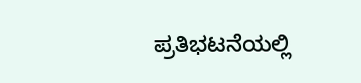ಪ್ರತಿಭಟನೆಯಲ್ಲಿ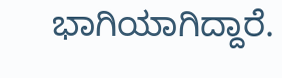ಭಾಗಿಯಾಗಿದ್ದಾರೆ.